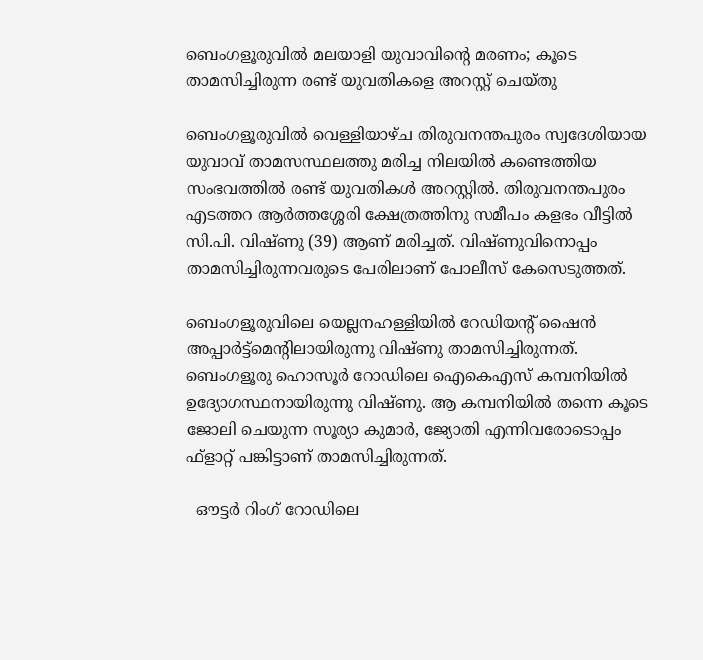ബെംഗളൂരുവിൽ മലയാളി യുവാവിന്റെ മരണം; കൂടെ താമസിച്ചിരുന്ന രണ്ട് യുവതികളെ അറസ്റ്റ് ചെയ്തു

ബെംഗളൂരുവിൽ വെള്ളിയാഴ്ച തിരുവനന്തപുരം സ്വദേശിയായ യുവാവ് താമസസ്ഥലത്തു മരിച്ച നിലയിൽ കണ്ടെത്തിയ സംഭവത്തിൽ രണ്ട് യുവതികൾ അറസ്റ്റിൽ. തിരുവനന്തപുരം എടത്തറ ആര്‍ത്തശ്ശേരി ക്ഷേത്രത്തിനു സമീപം കളഭം വീട്ടില്‍ സി.പി. വിഷ്ണു (39) ആണ് മരിച്ചത്. വിഷ്ണുവിനൊപ്പം താമസിച്ചിരുന്നവരുടെ പേരിലാണ് പോലീസ് കേസെടുത്തത്.

ബെംഗളൂരുവിലെ യെല്ലനഹള്ളിയില്‍ റേഡിയന്റ് ഷൈന്‍ അപ്പാര്‍ട്ട്മെന്റിലായിരുന്നു വിഷ്ണു താമസിച്ചിരുന്നത്. ബെംഗളൂരു ഹൊസൂര്‍ റോഡിലെ ഐകെഎസ് കമ്പനിയില്‍ ഉദ്യോഗസ്ഥനായിരുന്നു വിഷ്ണു. ആ കമ്പനിയിൽ തന്നെ കൂടെ ജോലി ചെയുന്ന സൂര്യാ കുമാര്‍, ജ്യോതി എന്നിവരോടൊപ്പം ഫ്‌ളാറ്റ് പങ്കിട്ടാണ് താമസിച്ചിരുന്നത്.

  ഔട്ടർ റിംഗ് റോഡിലെ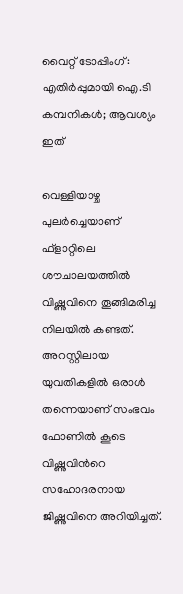വൈറ്റ് ടോപ്പിംഗ്: എതിർപ്പുമായി ഐ.ടി കമ്പനികൾ; ആവശ്യം ഇത്

വെള്ളിയാഴ്ച പുലർച്ചെയാണ് ഫ്‌ളാറ്റിലെ ശൗചാലയത്തില്‍ വിഷ്ണുവിനെ തൂങ്ങിമരിച്ച നിലയില്‍ കണ്ടത്. അറസ്റ്റിലായ യുവതികളിൽ ഒരാൾ തന്നെയാണ് സംഭവം ഫോണിൽ കൂടെ വിഷ്ണുവിൻറെ സഹോദരനായ ജിഷ്ണുവിനെ അറിയിച്ചത്.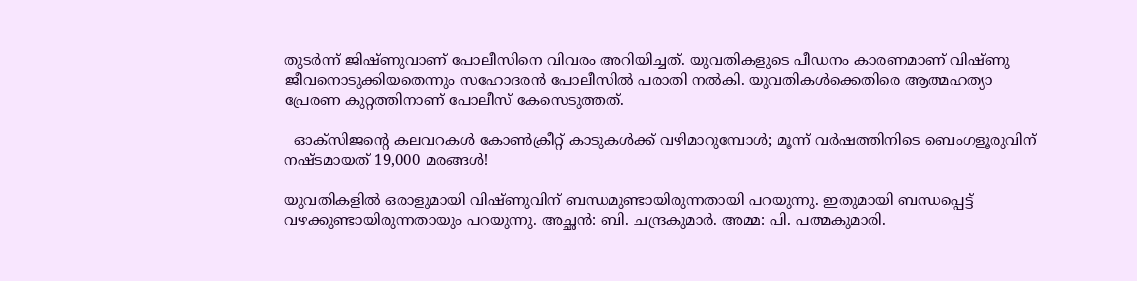തുടർന്ന് ജിഷ്ണുവാണ് പോലീസിനെ വിവരം അറിയിച്ചത്. യുവതികളുടെ പീഡനം കാരണമാണ് വിഷ്ണു ജീവനൊടുക്കിയതെന്നും സഹോദരൻ പോലീസിൽ പരാതി നൽകി. യുവതികൾക്കെതിരെ ആത്മഹത്യാ പ്രേരണ കുറ്റത്തിനാണ് പോലീസ് കേസെടുത്തത്.

  ഓക്സിജൻ്റെ കലവറകൾ കോൺക്രീറ്റ് കാടുകൾക്ക് വഴിമാറുമ്പോൾ; മൂന്ന് വർഷത്തിനിടെ ബെംഗളൂരുവിന് നഷ്ടമായത് 19,000 മരങ്ങൾ!

യുവതികളില്‍ ഒരാളുമായി വിഷ്ണുവിന് ബന്ധമുണ്ടായിരുന്നതായി പറയുന്നു. ഇതുമായി ബന്ധപ്പെട്ട് വഴക്കുണ്ടായിരുന്നതായും പറയുന്നു. അച്ഛന്‍: ബി. ചന്ദ്രകുമാര്‍. അമ്മ: പി. പത്മകുമാരി.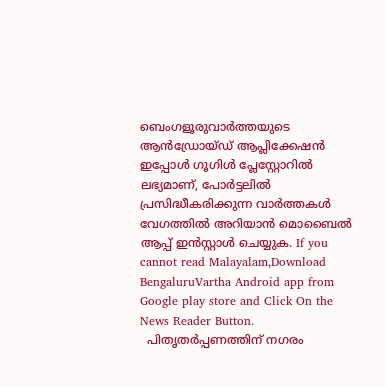ബെംഗളൂരുവാർത്തയുടെ ആൻഡ്രോയ്ഡ് ആപ്ലിക്കേഷൻ ഇപ്പോൾ ഗൂഗിൾ പ്ലേസ്റ്റോറിൽ ലഭ്യമാണ്, പോർട്ടലിൽ പ്രസിദ്ധീകരിക്കുന്ന വാർത്തകൾ വേഗത്തിൽ അറിയാൻ മൊബൈൽ ആപ്പ് ഇൻസ്റ്റാൾ ചെയ്യുക. If you cannot read Malayalam,Download BengaluruVartha Android app from Google play store and Click On the News Reader Button.
  പിതൃതർപ്പണത്തിന് നഗരം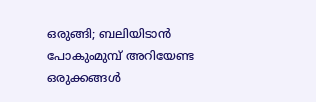ഒരുങ്ങി; ബലിയിടാൻ പോകുംമുമ്പ് അറിയേണ്ട ഒരുക്കങ്ങൾ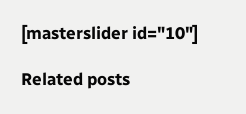[masterslider id="10"]

Related posts